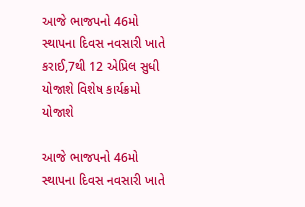આજે ભાજપનો 46મો સ્થાપના દિવસ નવસારી ખાતે કરાઈ,7થી 12 એપ્રિલ સુધી યોજાશે વિશેષ કાર્યક્રમો યોજાશે

આજે ભાજપનો 46મો સ્થાપના દિવસ નવસારી ખાતે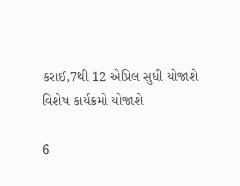કરાઈ,7થી 12 એપ્રિલ સુધી યોજાશે વિશેષ કાર્યક્રમો યોજાશે

6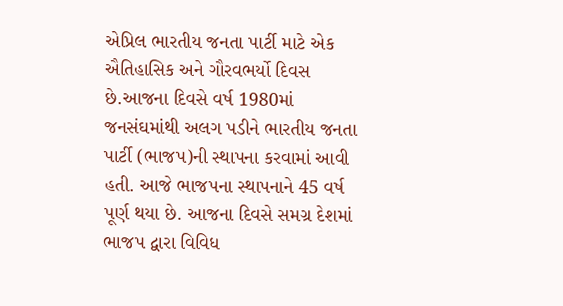એપ્રિલ ભારતીય જનતા પાર્ટી માટે એક ઐતિહાસિક અને ગૌરવભર્યો દિવસ છે.આજના દિવસે વર્ષ 1980માં જનસંઘમાંથી અલગ પડીને ભારતીય જનતા પાર્ટી (ભાજપ)ની સ્થાપના કરવામાં આવી હતી. આજે ભાજપના સ્થાપનાને 45 વર્ષ પૂર્ણ થયા છે. આજના દિવસે સમગ્ર દેશમાં ભાજપ દ્વારા વિવિધ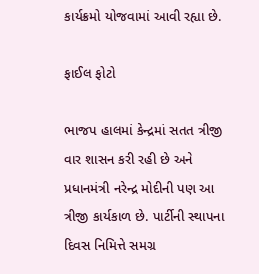કાર્યક્રમો યોજવામાં આવી રહ્યા છે.

ફાઈલ ફોટો

ભાજપ હાલમાં કેન્દ્રમાં સતત ત્રીજી વાર શાસન કરી રહી છે અને પ્રધાનમંત્રી નરેન્દ્ર મોદીની પણ આ ત્રીજી કાર્યકાળ છે. પાર્ટીની સ્થાપના દિવસ નિમિત્તે સમગ્ર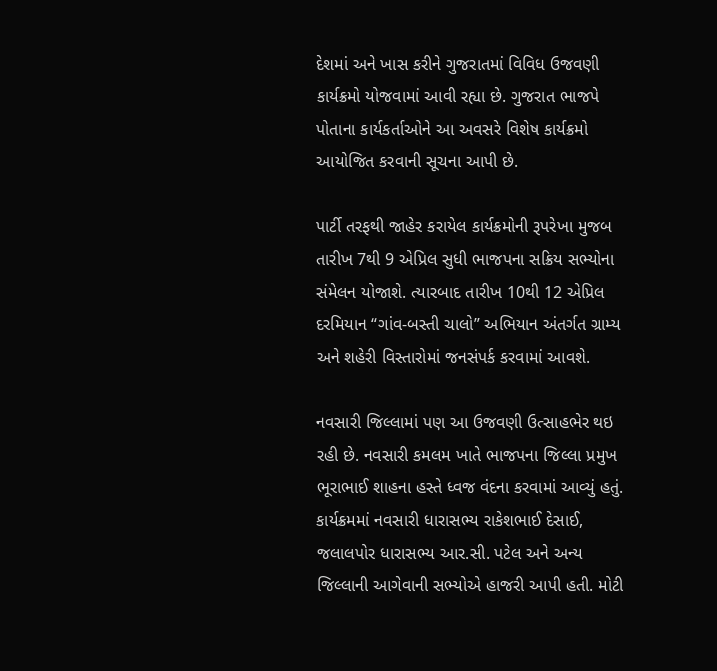દેશમાં અને ખાસ કરીને ગુજરાતમાં વિવિધ ઉજવણી કાર્યક્રમો યોજવામાં આવી રહ્યા છે. ગુજરાત ભાજપે પોતાના કાર્યકર્તાઓને આ અવસરે વિશેષ કાર્યક્રમો આયોજિત કરવાની સૂચના આપી છે.

પાર્ટી તરફથી જાહેર કરાયેલ કાર્યક્રમોની રૂપરેખા મુજબ તારીખ 7થી 9 એપ્રિલ સુધી ભાજપના સક્રિય સભ્યોના સંમેલન યોજાશે. ત્યારબાદ તારીખ 10થી 12 એપ્રિલ દરમિયાન “ગાંવ-બસ્તી ચાલો” અભિયાન અંતર્ગત ગ્રામ્ય અને શહેરી વિસ્તારોમાં જનસંપર્ક કરવામાં આવશે.

નવસારી જિલ્લામાં પણ આ ઉજવણી ઉત્સાહભેર થઇ રહી છે. નવસારી કમલમ ખાતે ભાજપના જિલ્લા પ્રમુખ ભૂરાભાઈ શાહના હસ્તે ધ્વજ વંદના કરવામાં આવ્યું હતું. કાર્યક્રમમાં નવસારી ધારાસભ્ય રાકેશભાઈ દેસાઈ, જલાલપોર ધારાસભ્ય આર.સી. પટેલ અને અન્ય જિલ્લાની આગેવાની સભ્યોએ હાજરી આપી હતી. મોટી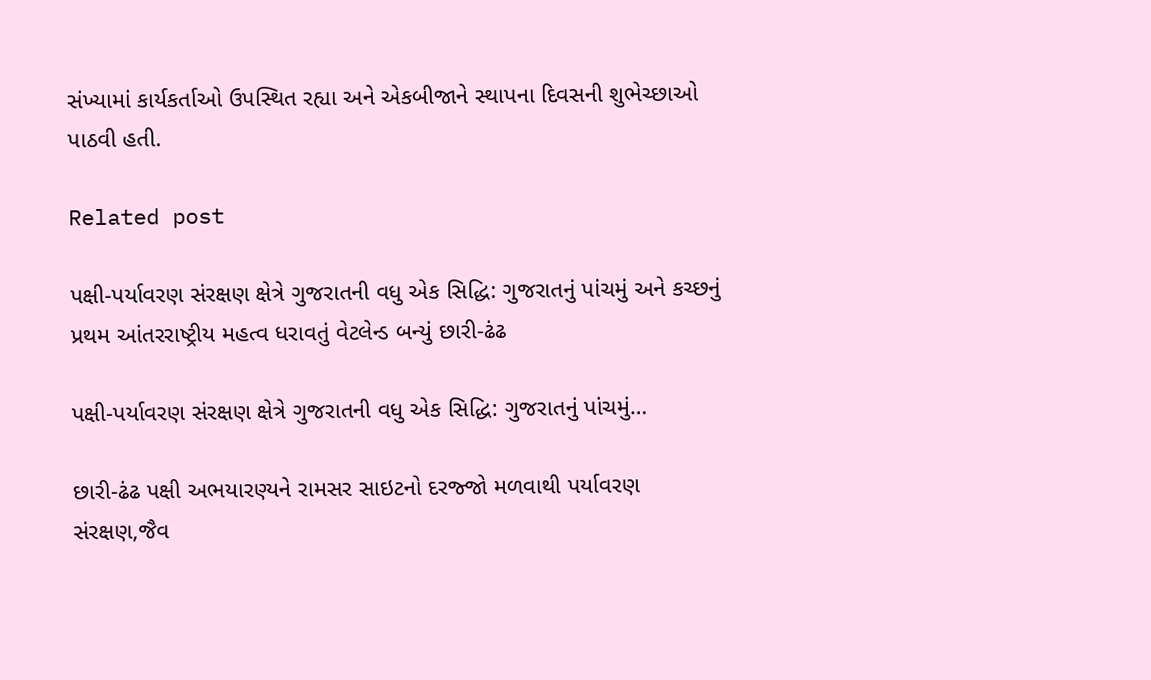સંખ્યામાં કાર્યકર્તાઓ ઉપસ્થિત રહ્યા અને એકબીજાને સ્થાપના દિવસની શુભેચ્છાઓ પાઠવી હતી.

Related post

પક્ષી-પર્યાવરણ સંરક્ષણ ક્ષેત્રે ગુજરાતની વધુ એક સિદ્ધિ: ગુજરાતનું પાંચમું અને કચ્છનું પ્રથમ આંતરરાષ્ટ્રીય મહત્વ ધરાવતું વેટલેન્ડ બન્યું છારી-ઢંઢ

પક્ષી-પર્યાવરણ સંરક્ષણ ક્ષેત્રે ગુજરાતની વધુ એક સિદ્ધિ: ગુજરાતનું પાંચમું…

છારી-ઢંઢ પક્ષી અભયારણ્યને રામસર સાઇટનો દરજ્જો મળવાથી પર્યાવરણ સંરક્ષણ,જૈવ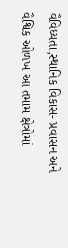વૈવિધ્યતા,સ્થાનિક વિકાસ- પ્રવાસન અને વૈશ્વિક ઓળખ આ તમામ ક્ષેત્રોમાં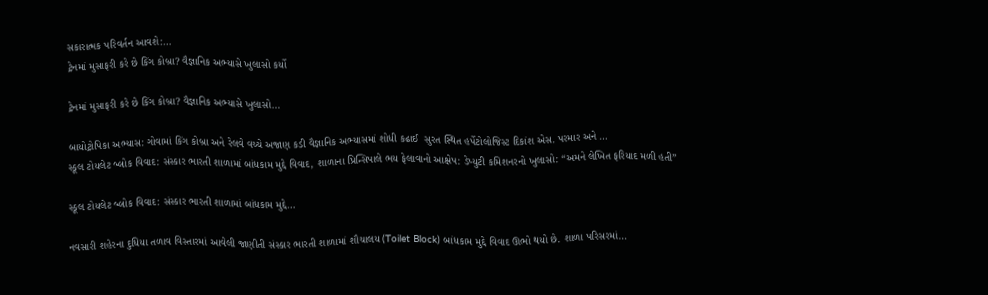સકારાત્મક પરિવર્તન આવશે:…
ટ્રેનમાં મુસાફરી કરે છે કિંગ કોબ્રા? વૈજ્ઞાનિક અભ્યાસે ખુલાસો કર્યો

ટ્રેનમાં મુસાફરી કરે છે કિંગ કોબ્રા? વૈજ્ઞાનિક અભ્યાસે ખુલાસો…

બાયોટ્રોપિકા અભ્યાસ: ગોવામાં કિંગ કોબ્રા અને રેલવે વચ્ચે અજાણ કડી વૈજ્ઞાનિક અભ્યાસમાં શોધી કઢાઈ  સુરત સ્થિત હર્પેટોલોજિસ્ટ દિકાંશ એસ. પરમાર અને …
સ્કૂલ ટોયલેટ બ્લોક વિવાદ: સંસ્કાર ભારતી શાળામાં બાંધકામ મુદ્દે વિવાદ, શાળાના પ્રિન્સિપાલે ભય ફેલાવાનો આક્ષેપ: ડેપ્યુટી કમિશનરનો ખુલાસો: “અમને લેખિત ફરિયાદ મળી હતી”

સ્કૂલ ટોયલેટ બ્લોક વિવાદ: સંસ્કાર ભારતી શાળામાં બાંધકામ મુદ્દે…

નવસારી શહેરના દુધિયા તળાવ વિસ્તારમાં આવેલી જાણીતી સંસ્કાર ભારતી શાળામાં શૌચાલય (Toilet Block) બાંધકામ મુદ્દે વિવાદ ઊભો થયો છે. શાળા પરિસરમાં…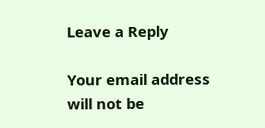Leave a Reply

Your email address will not be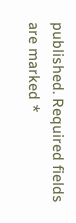published. Required fields are marked *